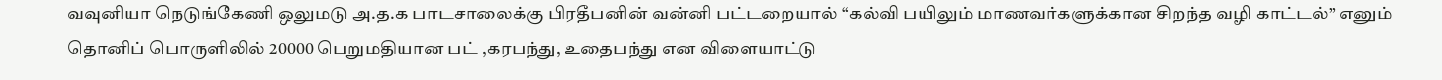வவுனியா நெடுங்கேணி ஒலுமடு அ.த.க பாடசாலைக்கு பிரதீபனின் வன்னி பட்டறையால் “கல்வி பயிலும் மாணவர்களுக்கான சிறந்த வழி காட்டல்” எனும் தொனிப் பொருளிலில் 20000 பெறுமதியான பட் ,கரபந்து, உதைபந்து என விளையாட்டு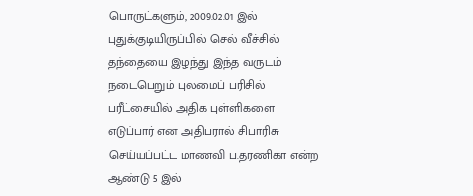பொருட்களும், 2009.02.01 இல் புதுக்குடியிருப்பில் செல் வீச்சில் தந்தையை இழந்து இந்த வருடம் நடைபெறும் புலமைப் பரிசில் பரீட்சையில் அதிக புள்ளிகளை எடுப்பார் என அதிபரால் சிபாரிசு செய்யப்பட்ட மாணவி ப.தரணிகா என்ற ஆண்டு 5 இல்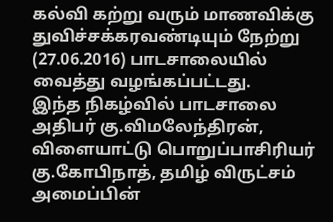கல்வி கற்று வரும் மாணவிக்கு துவிச்சக்கரவண்டியும் நேற்று (27.06.2016) பாடசாலையில் வைத்து வழங்கப்பட்டது.
இந்த நிகழ்வில் பாடசாலை அதிபர் கு.விமலேந்திரன், விளையாட்டு பொறுப்பாசிரியர் கு.கோபிநாத், தமிழ் விருட்சம் அமைப்பின்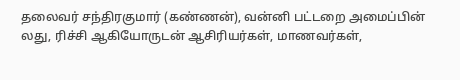தலைவர் சந்திரகுமார் (கண்ணன்), வன்னி பட்டறை அமைப்பின் லது, ரிச்சி ஆகியோருடன் ஆசிரியர்கள், மாணவர்கள்,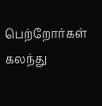பெற்றோர்கள் கலந்து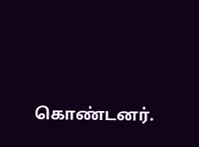கொண்டனர்.